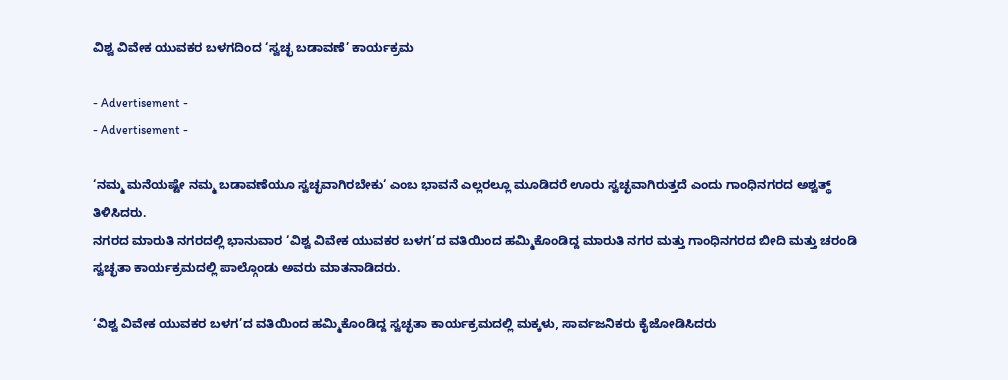ವಿಶ್ವ ವಿವೇಕ ಯುವಕರ ಬಳಗದಿಂದ ‘ಸ್ವಚ್ಛ ಬಡಾವಣೆ’ ಕಾರ್ಯಕ್ರಮ

- Advertisement -
- Advertisement -

‘ನಮ್ಮ ಮನೆಯಷ್ಟೇ ನಮ್ಮ ಬಡಾವಣೆಯೂ ಸ್ವಚ್ಛವಾಗಿರಬೇಕು‘ ಎಂಬ ಭಾವನೆ ಎಲ್ಲರಲ್ಲೂ ಮೂಡಿದರೆ ಊರು ಸ್ವಚ್ಛವಾಗಿರುತ್ತದೆ ಎಂದು ಗಾಂಧಿನಗರದ ಅಶ್ವತ್ಥ್ ತಿಳಿಸಿದರು.
ನಗರದ ಮಾರುತಿ ನಗರದಲ್ಲಿ ಭಾನುವಾರ ‘ವಿಶ್ವ ವಿವೇಕ ಯುವಕರ ಬಳಗ’ದ ವತಿಯಿಂದ ಹಮ್ಮಿಕೊಂಡಿದ್ದ ಮಾರುತಿ ನಗರ ಮತ್ತು ಗಾಂಧಿನಗರದ ಬೀದಿ ಮತ್ತು ಚರಂಡಿ ಸ್ವಚ್ಛತಾ ಕಾರ್ಯಕ್ರಮದಲ್ಲಿ ಪಾಲ್ಗೊಂಡು ಅವರು ಮಾತನಾಡಿದರು.

‘ವಿಶ್ವ ವಿವೇಕ ಯುವಕರ ಬಳಗ’ದ ವತಿಯಿಂದ ಹಮ್ಮಿಕೊಂಡಿದ್ದ ಸ್ವಚ್ಛತಾ ಕಾರ್ಯಕ್ರಮದಲ್ಲಿ ಮಕ್ಕಳು, ಸಾರ್ವಜನಿಕರು ಕೈಜೋಡಿಸಿದರು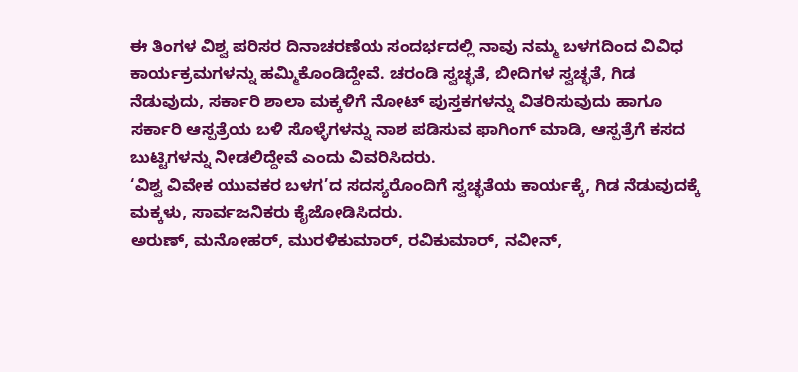ಈ ತಿಂಗಳ ವಿಶ್ವ ಪರಿಸರ ದಿನಾಚರಣೆಯ ಸಂದರ್ಭದಲ್ಲಿ ನಾವು ನಮ್ಮ ಬಳಗದಿಂದ ವಿವಿಧ ಕಾರ್ಯಕ್ರಮಗಳನ್ನು ಹಮ್ಮಿಕೊಂಡಿದ್ದೇವೆ. ಚರಂಡಿ ಸ್ವಚ್ಛತೆ, ಬೀದಿಗಳ ಸ್ವಚ್ಛತೆ, ಗಿಡ ನೆಡುವುದು, ಸರ್ಕಾರಿ ಶಾಲಾ ಮಕ್ಕಳಿಗೆ ನೋಟ್ ಪುಸ್ತಕಗಳನ್ನು ವಿತರಿಸುವುದು ಹಾಗೂ ಸರ್ಕಾರಿ ಆಸ್ಪತ್ರೆಯ ಬಳಿ ಸೊಳ್ಳೆಗಳನ್ನು ನಾಶ ಪಡಿಸುವ ಫಾಗಿಂಗ್ ಮಾಡಿ, ಆಸ್ಪತ್ರೆಗೆ ಕಸದ ಬುಟ್ಟಿಗಳನ್ನು ನೀಡಲಿದ್ದೇವೆ ಎಂದು ವಿವರಿಸಿದರು.
‘ವಿಶ್ವ ವಿವೇಕ ಯುವಕರ ಬಳಗ’ದ ಸದಸ್ಯರೊಂದಿಗೆ ಸ್ವಚ್ಛತೆಯ ಕಾರ್ಯಕ್ಕೆ, ಗಿಡ ನೆಡುವುದಕ್ಕೆ ಮಕ್ಕಳು, ಸಾರ್ವಜನಿಕರು ಕೈಜೋಡಿಸಿದರು.
ಅರುಣ್, ಮನೋಹರ್, ಮುರಳಿಕುಮಾರ್, ರವಿಕುಮಾರ್, ನವೀನ್,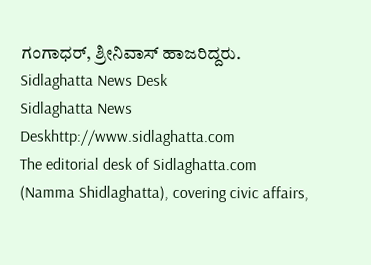ಗಂಗಾಧರ್, ಶ್ರೀನಿವಾಸ್ ಹಾಜರಿದ್ದರು.
Sidlaghatta News Desk
Sidlaghatta News Deskhttp://www.sidlaghatta.com
The editorial desk of Sidlaghatta.com (Namma Shidlaghatta), covering civic affairs,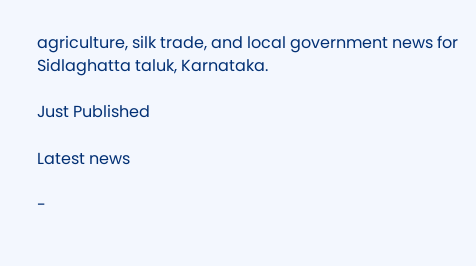agriculture, silk trade, and local government news for Sidlaghatta taluk, Karnataka.

Just Published

Latest news

-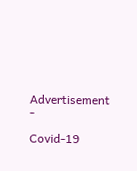Advertisement -

Covid-19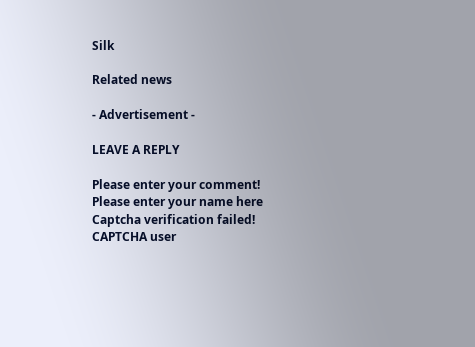Silk

Related news

- Advertisement -

LEAVE A REPLY

Please enter your comment!
Please enter your name here
Captcha verification failed!
CAPTCHA user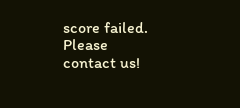score failed. Please contact us!